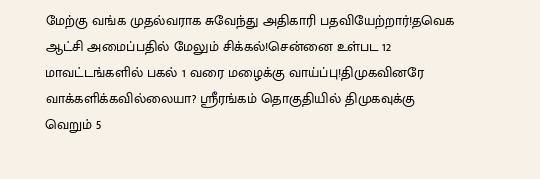மேற்கு வங்க முதல்வராக சுவேந்து அதிகாரி பதவியேற்றார்!தவெக ஆட்சி அமைப்பதில் மேலும் சிக்கல்!சென்னை உள்பட 12 மாவட்டங்களில் பகல் 1 வரை மழைக்கு வாய்ப்பு!திமுகவினரே வாக்களிக்கவில்லையா? ஸ்ரீரங்கம் தொகுதியில் திமுகவுக்கு வெறும் 5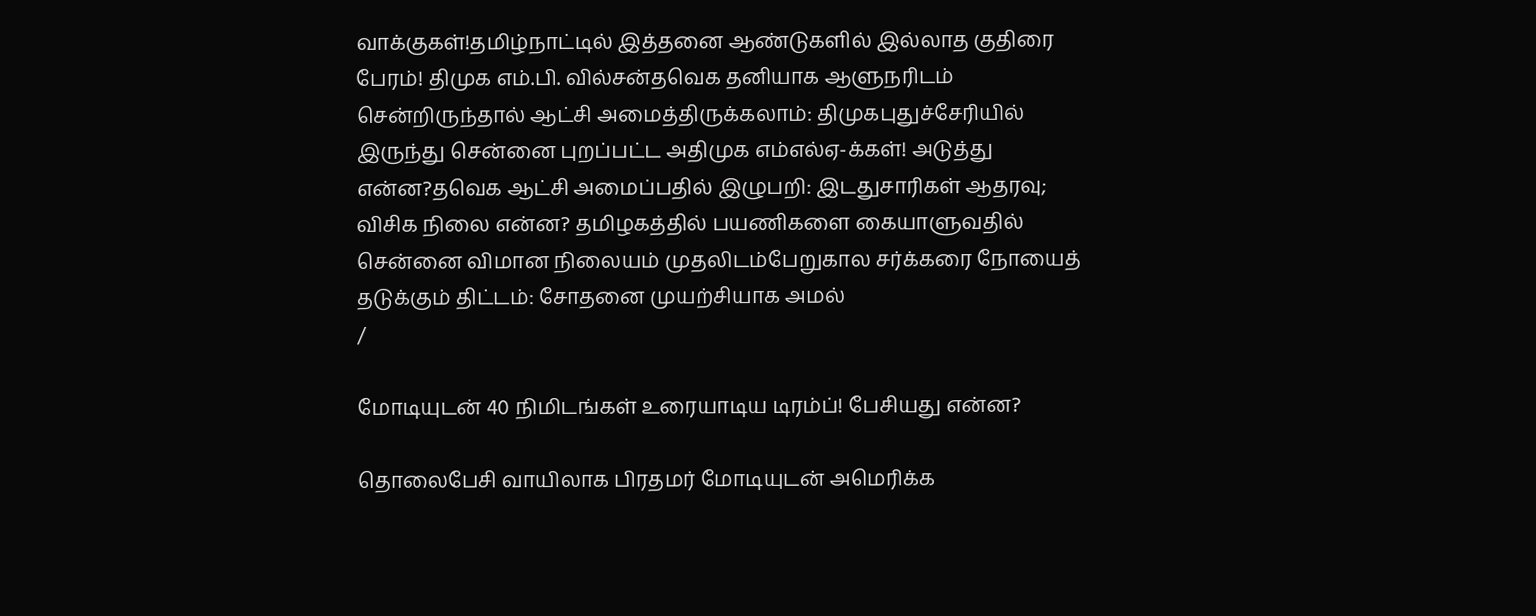வாக்குகள்!தமிழ்நாட்டில் இத்தனை ஆண்டுகளில் இல்லாத குதிரை பேரம்! திமுக எம்.பி. வில்சன்தவெக தனியாக ஆளுநரிடம் சென்றிருந்தால் ஆட்சி அமைத்திருக்கலாம்: திமுகபுதுச்சேரியில் இருந்து சென்னை புறப்பட்ட அதிமுக எம்எல்ஏ-க்கள்! அடுத்து என்ன?தவெக ஆட்சி அமைப்பதில் இழுபறி: இடதுசாரிகள் ஆதரவு; விசிக நிலை என்ன? தமிழகத்தில் பயணிகளை கையாளுவதில் சென்னை விமான நிலையம் முதலிடம்பேறுகால சர்க்கரை நோயைத் தடுக்கும் திட்டம்: சோதனை முயற்சியாக அமல்
/

மோடியுடன் 40 நிமிடங்கள் உரையாடிய டிரம்ப்! பேசியது என்ன?

தொலைபேசி வாயிலாக பிரதமர் மோடியுடன் அமெரிக்க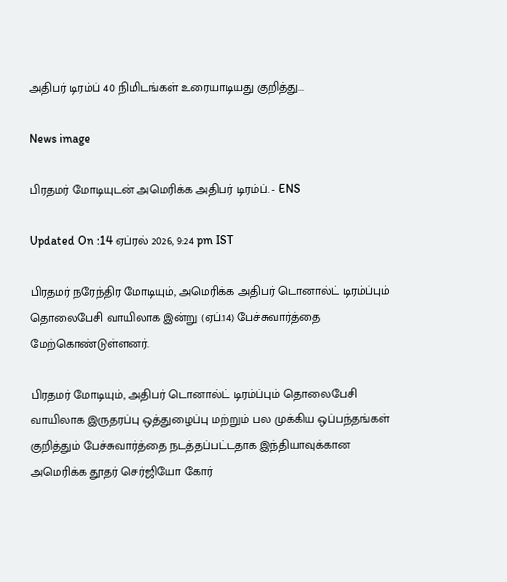அதிபர் டிரம்ப் 40 நிமிடங்கள் உரையாடியது குறித்து...

News image

பிரதமர் மோடியுடன் அமெரிக்க அதிபர் டிரம்ப். - ENS

Updated On :14 ஏப்ரல் 2026, 9:24 pm IST

பிரதமர் நரேந்திர மோடியும், அமெரிக்க அதிபர் டொனால்ட் டிரம்ப்பும் தொலைபேசி வாயிலாக இன்று (ஏப்.14) பேச்சுவார்த்தை மேற்கொண்டுள்ளனர்.

பிரதமர் மோடியும், அதிபர் டொனால்ட் டிரம்ப்பும் தொலைபேசி வாயிலாக இருதரப்பு ஒத்துழைப்பு மற்றும் பல முக்கிய ஒப்பந்தங்கள் குறித்தும் பேச்சுவார்த்தை நடத்தப்பட்டதாக இந்தியாவுக்கான அமெரிக்க தூதர் செர்ஜியோ கோர்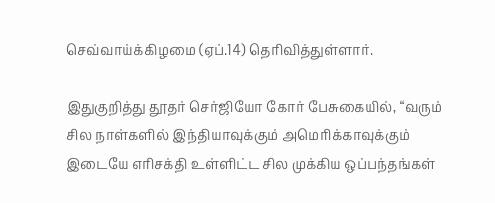செவ்வாய்க்கிழமை (ஏப்.14) தெரிவித்துள்ளார்.

இதுகுறித்து தூதர் செர்ஜியோ கோர் பேசுகையில், “வரும் சில நாள்களில் இந்தியாவுக்கும் அமெரிக்காவுக்கும் இடையே எரிசக்தி உள்ளிட்ட சில முக்கிய ஒப்பந்தங்கள்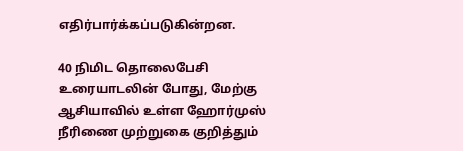எதிர்பார்க்கப்படுகின்றன.

40 நிமிட தொலைபேசி உரையாடலின் போது, மேற்கு ஆசியாவில் உள்ள ஹோர்முஸ் நீரிணை முற்றுகை குறித்தும்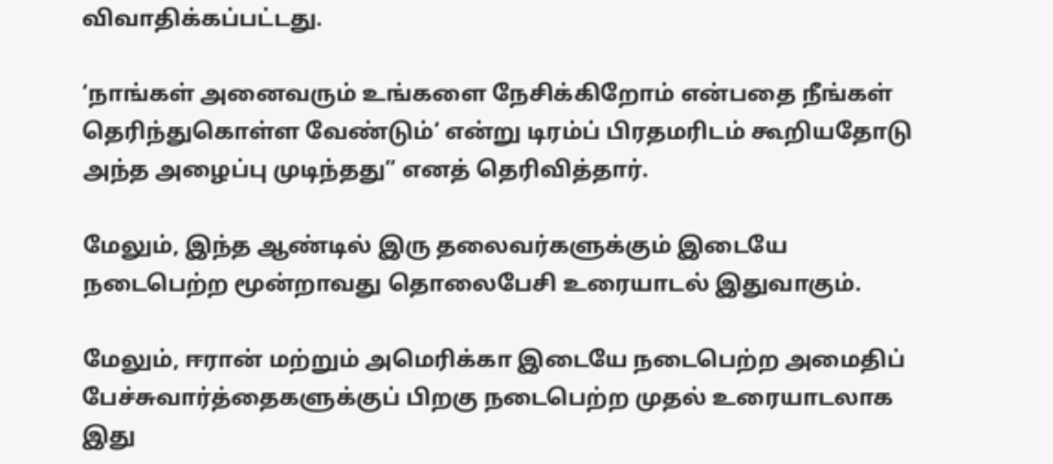விவாதிக்கப்பட்டது.

‘நாங்கள் அனைவரும் உங்களை நேசிக்கிறோம் என்பதை நீங்கள் தெரிந்துகொள்ள வேண்டும்’ என்று டிரம்ப் பிரதமரிடம் கூறியதோடு அந்த அழைப்பு முடிந்தது” எனத் தெரிவித்தார்.

மேலும், இந்த ஆண்டில் இரு தலைவர்களுக்கும் இடையே நடைபெற்ற மூன்றாவது தொலைபேசி உரையாடல் இதுவாகும்.

மேலும், ஈரான் மற்றும் அமெரிக்கா இடையே நடைபெற்ற அமைதிப் பேச்சுவார்த்தைகளுக்குப் பிறகு நடைபெற்ற முதல் உரையாடலாக இது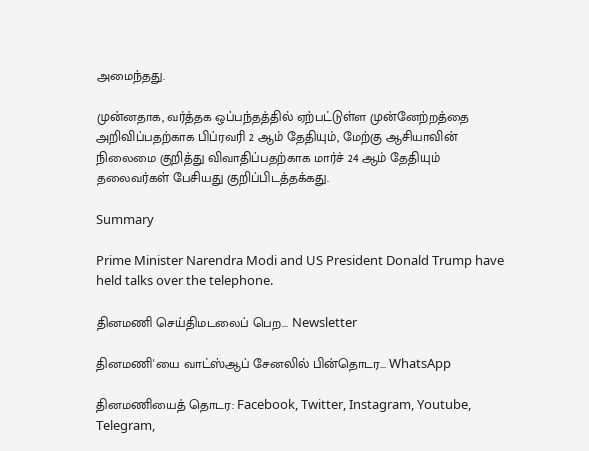அமைந்தது.

முன்னதாக, வர்த்தக ஒப்பந்தத்தில் ஏற்பட்டுள்ள முன்னேற்றத்தை அறிவிப்பதற்காக பிப்ரவரி 2 ஆம் தேதியும், மேற்கு ஆசியாவின் நிலைமை குறித்து விவாதிப்பதற்காக மார்ச் 24 ஆம் தேதியும் தலைவர்கள் பேசியது குறிப்பிடத்தக்கது.

Summary

Prime Minister Narendra Modi and US President Donald Trump have held talks over the telephone.

தினமணி செய்திமடலைப் பெற... Newsletter

தினமணி'யை வாட்ஸ்ஆப் சேனலில் பின்தொடர... WhatsApp

தினமணியைத் தொடர: Facebook, Twitter, Instagram, Youtube, Telegram,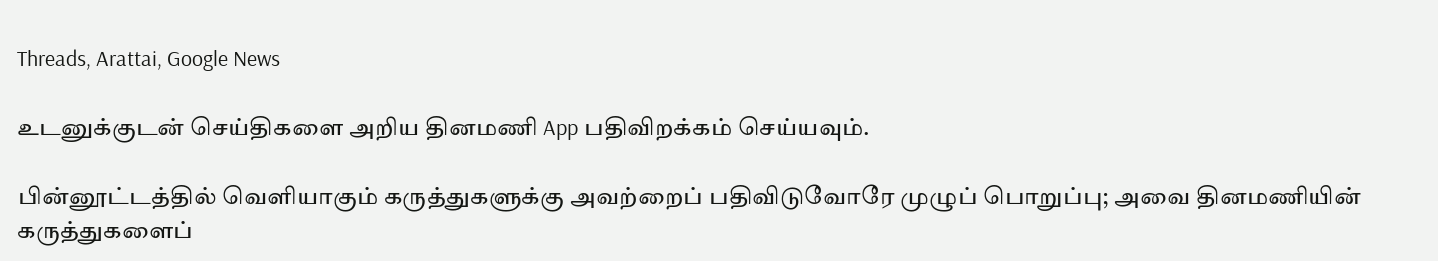Threads, Arattai, Google News

உடனுக்குடன் செய்திகளை அறிய தினமணி App பதிவிறக்கம் செய்யவும்.

பின்னூட்டத்தில் வெளியாகும் கருத்துகளுக்கு அவற்றைப் பதிவிடுவோரே முழுப் பொறுப்பு; அவை தினமணியின் கருத்துகளைப்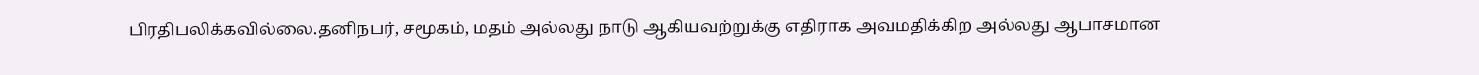பிரதிபலிக்கவில்லை.தனிநபர், சமூகம், மதம் அல்லது நாடு ஆகியவற்றுக்கு எதிராக அவமதிக்கிற அல்லது ஆபாசமான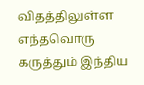விதத்திலுள்ள எந்தவொரு கருத்தும் இந்திய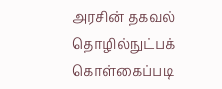அரசின் தகவல் தொழில்நுட்பக் கொள்கைப்படி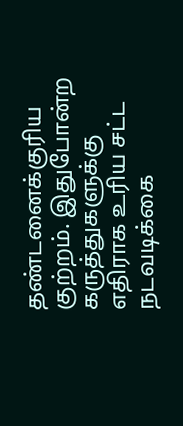தண்டனைக்குரிய குற்றம். இதுபோன்ற கருத்துகளுக்கு எதிராக உரிய சட்ட நடவடிக்கை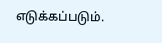எடுக்கப்படும்.